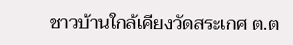ชาวบ้านใกล้เคียงวัดสระเกศ ต.ต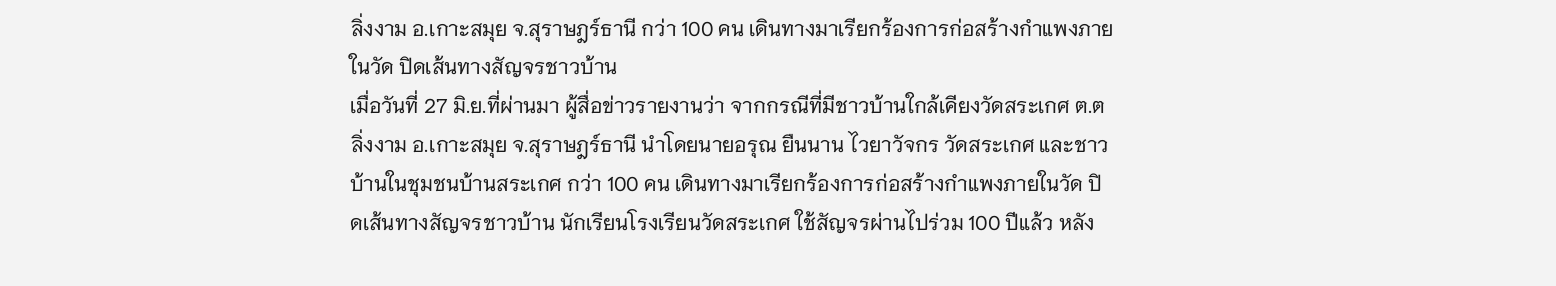ลิ่งงาม อ.เกาะสมุย จ.สุราษฎร์ธานี กว่า 100 คน เดินทางมาเรียกร้องการก่อสร้างกำแพงภายในวัด ปิดเส้นทางสัญจรชาวบ้าน
เมื่อวันที่ 27 มิ.ย.ที่ผ่านมา ผู้สื่อข่าวรายงานว่า จากกรณีที่มีชาวบ้านใกล้เคียงวัดสระเกศ ต.ตลิ่งงาม อ.เกาะสมุย จ.สุราษฎร์ธานี นำโดยนายอรุณ ยืนนาน ไวยาวัจกร วัดสระเกศ และชาวบ้านในชุมชนบ้านสระเกศ กว่า 100 คน เดินทางมาเรียกร้องการก่อสร้างกำแพงภายในวัด ปิดเส้นทางสัญจรชาวบ้าน นักเรียนโรงเรียนวัดสระเกศ ใช้สัญจรผ่านไปร่วม 100 ปีแล้ว หลัง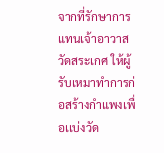จากที่รักษาการแทนเจ้าอาวาส วัดสระเกศ ให้ผู้รับเหมาทำการก่อสร้างกำแพงเพื่อเเบ่งวัด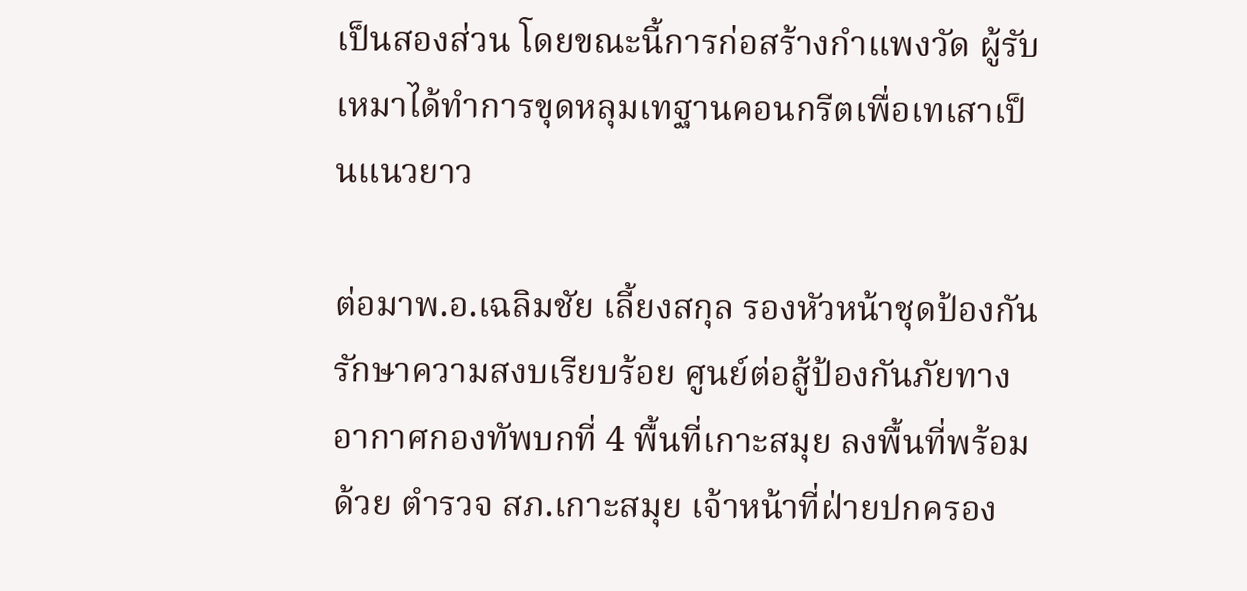เป็นสองส่วน โดยขณะนี้การก่อสร้างกำแพงวัด ผู้รับเหมาได้ทำการขุดหลุมเทฐานคอนกรีตเพื่อเทเสาเป็นแนวยาว

ต่อมาพ.อ.เฉลิมชัย เลี้ยงสกุล รองหัวหน้าชุดป้องกันรักษาความสงบเรียบร้อย ศูนย์ต่อสู้ป้องกันภัยทางอากาศกองทัพบกที่ 4 พื้นที่เกาะสมุย ลงพื้นที่พร้อมด้วย ตำรวจ สภ.เกาะสมุย เจ้าหน้าที่ฝ่ายปกครอง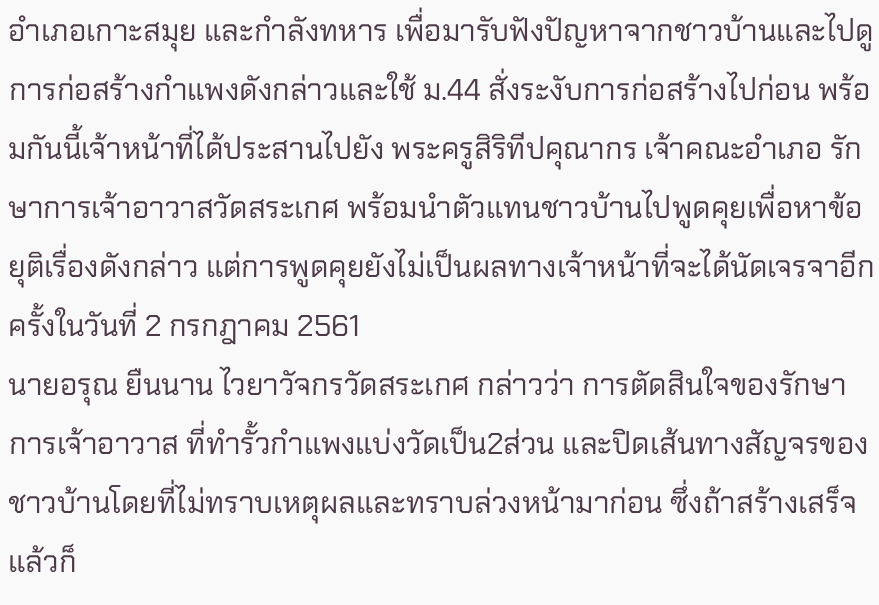อำเภอเกาะสมุย และกำลังทหาร เพื่อมารับฟังปัญหาจากชาวบ้านและไปดูการก่อสร้างกำแพงดังกล่าวและใช้ ม.44 สั่งระงับการก่อสร้างไปก่อน พร้อมกันนี้เจ้าหน้าที่ได้ประสานไปยัง พระครูสิริทีปคุณากร เจ้าคณะอำเภอ รักษาการเจ้าอาวาสวัดสระเกศ พร้อมนำตัวแทนชาวบ้านไปพูดคุยเพื่อหาข้อยุติเรื่องดังกล่าว แต่การพูดคุยยังไม่เป็นผลทางเจ้าหน้าที่จะได้นัดเจรจาอีกครั้งในวันที่ 2 กรกฎาคม 2561
นายอรุณ ยืนนาน ไวยาวัจกรวัดสระเกศ กล่าวว่า การตัดสินใจของรักษาการเจ้าอาวาส ที่ทำรั้วกำแพงแบ่งวัดเป็น2ส่วน และปิดเส้นทางสัญจรของชาวบ้านโดยที่ไม่ทราบเหตุผลและทราบล่วงหน้ามาก่อน ซึ่งถ้าสร้างเสร็จแล้วก็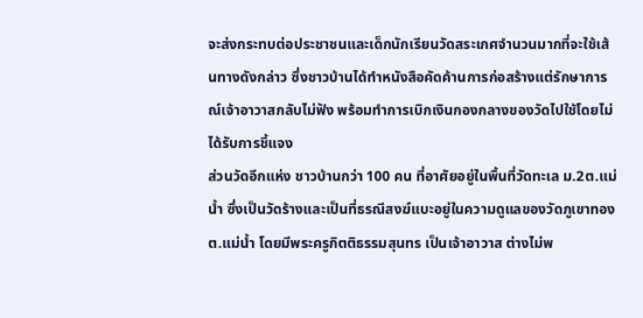จะส่งกระทบต่อประชาชนและเด็กนักเรียนวัดสระเกศจำนวนมากที่จะใช้เส้นทางดังกล่าว ซึ่งชาวบ้านได้ทำหนังสือคัดค้านการก่อสร้างแต่รักษาการณ์เจ้าอาวาสกลับไม่ฟัง พร้อมทำการเบิกเงินกองกลางของวัดไปใช้โดยไม่ได้รับการชี้แจง
ส่วนวัดอีกแห่ง ชาวบ้านกว่า 100 คน ที่อาศัยอยู่ในพื้นที่วัดทะเล ม.2ต.แม่น้ำ ซึ่งเป็นวัดร้างและเป็นที่ธรณีสงฆ์แบะอยู่ในความดูแลของวัดภูเขาทอง ต.แม่น้ำ โดยมีพระครูกิตติธรรมสุนทร เป็นเจ้าอาวาส ต่างไม่พ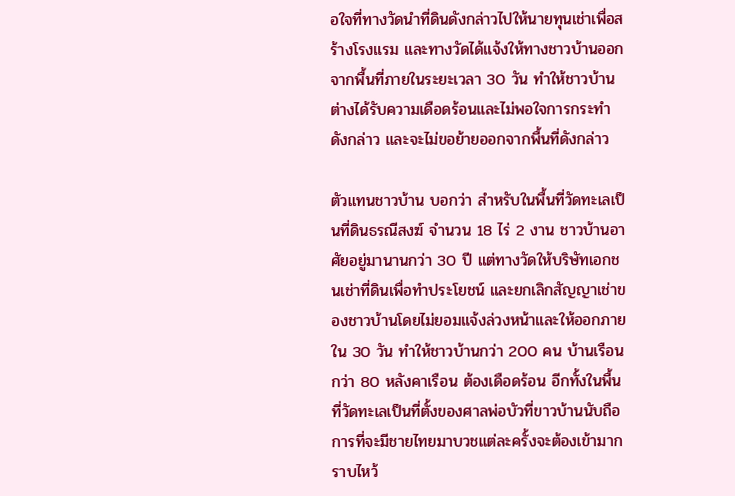อใจที่ทางวัดนำที่ดินดังกล่าวไปให้นายทุนเช่าเพื่อสร้างโรงแรม และทางวัดได้แจ้งให้ทางชาวบ้านออกจากพื้นที่ภายในระยะเวลา 30 วัน ทำให้ชาวบ้านต่างได้รับความเดือดร้อนและไม่พอใจการกระทำดังกล่าว และจะไม่ขอย้ายออกจากพื้นที่ดังกล่าว

ตัวแทนชาวบ้าน บอกว่า สำหรับในพื้นที่วัดทะเลเป็นที่ดินธรณีสงฆ์ จำนวน 18 ไร่ 2 งาน ชาวบ้านอาศัยอยู่มานานกว่า 30 ปี แต่ทางวัดให้บริษัทเอกชนเช่าที่ดินเพื่อทำประโยชน์ และยกเลิกสัญญาเช่าของชาวบ้านโดยไม่ยอมแจ้งล่วงหน้าและให้ออกภายใน 30 วัน ทำให้ชาวบ้านกว่า 200 คน บ้านเรือนกว่า 80 หลังคาเรือน ต้องเดือดร้อน อีกทั้งในพื้นที่วัดทะเลเป็นที่ตั้งของศาลพ่อบัวที่ขาวบ้านนับถือ การที่จะมีชายไทยมาบวชแต่ละครั้งจะต้องเข้ามากราบไหว้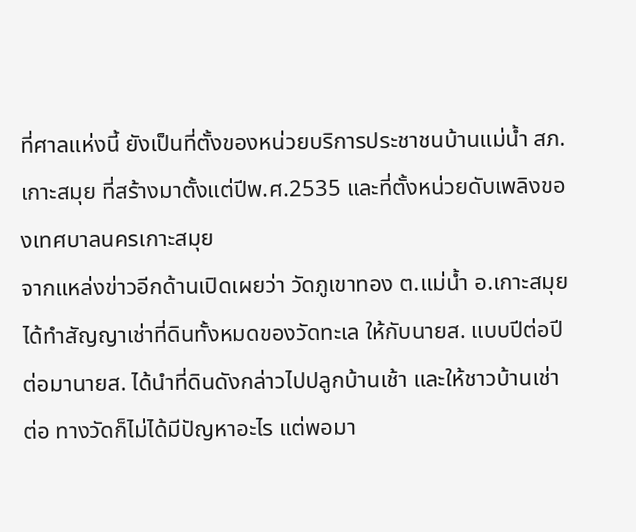ที่ศาลแห่งนี้ ยังเป็นที่ตั้งของหน่วยบริการประชาชนบ้านแม่น้ำ สภ.เกาะสมุย ที่สร้างมาตั้งแต่ปีพ.ศ.2535 และที่ตั้งหน่วยดับเพลิงของเทศบาลนครเกาะสมุย
จากแหล่งข่าวอีกด้านเปิดเผยว่า วัดภูเขาทอง ต.แม่น้ำ อ.เกาะสมุย ได้ทำสัญญาเช่าที่ดินทั้งหมดของวัดทะเล ให้กับนายส. แบบปีต่อปี ต่อมานายส. ได้นำที่ดินดังกล่าวไปปลูกบ้านเช้า และให้ชาวบ้านเช่าต่อ ทางวัดก็ไม่ได้มีปัญหาอะไร แต่พอมา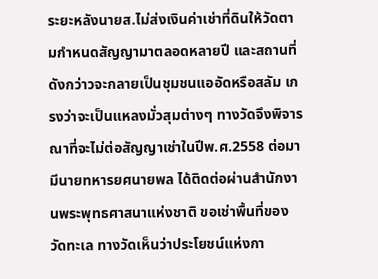ระยะหลังนายส.ไม่ส่งเงินค่าเช่าที่ดินให้วัดตามกำหนดสัญญามาตลอดหลายปี และสถานที่ดังกว่าวจะกลายเป็นชุมชนแออัดหรือสลัม เกรงว่าจะเป็นแหลงมั่วสุมต่างๆ ทางวัดจึงพิจารณาที่จะไม่ต่อสัญญาเช่าในปีพ.ศ.2558 ต่อมามีนายทหารยศนายพล ได้ติดต่อผ่านสำนักงานพระพุทธศาสนาแห่งชาติ ขอเช่าพื้นที่ของวัดทะเล ทางวัดเห็นว่าประโยชน์แห่งกา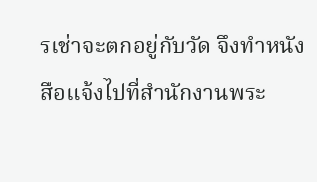รเช่าจะตกอยู่กับวัด จึงทำหนังสือแจ้งไปที่สำนักงานพระ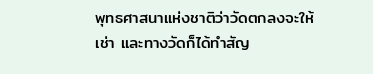พุทธศาสนาแห่งชาติว่าวัดตกลงจะให้เช่า และทางวัดก็ได้ทำสัญ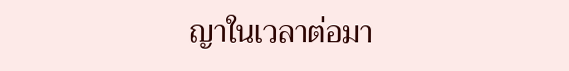ญาในเวลาต่อมา